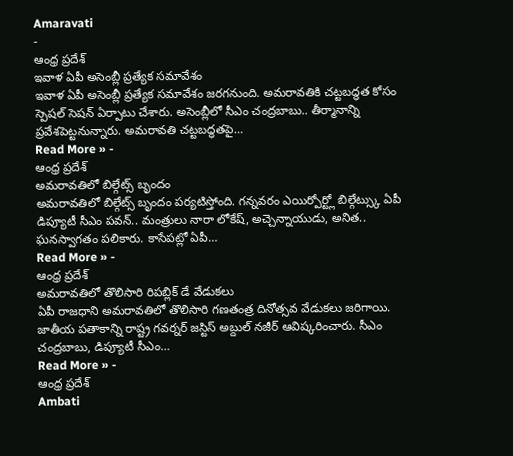Amaravati
-
ఆంధ్ర ప్రదేశ్
ఇవాళ ఏపీ అసెంబ్లీ ప్రత్యేక సమావేశం
ఇవాళ ఏపీ అసెంబ్లీ ప్రత్యేక సమావేశం జరగనుంది. అమరావతికి చట్టబద్ధత కోసం స్పెషల్ సెషన్ ఏర్పాటు చేశారు. అసెంబ్లీలో సీఎం చంద్రబాబు.. తీర్మానాన్ని ప్రవేశపెట్టనున్నారు. అమరావతి చట్టబద్ధతపై…
Read More » -
ఆంధ్ర ప్రదేశ్
అమరావతిలో బిల్గేట్స్ బృందం
అమరావతిలో బిల్గేట్స్ బృందం పర్యటిస్తోంది. గన్నవరం ఎయిర్పోర్ట్లో బిల్గేట్స్కు ఏపీ డిప్యూటీ సీఎం పవన్.. మంత్రులు నారా లోకేష్, అచ్చెన్నాయుడు, అనిత.. ఘనస్వాగతం పలికారు. కాసేపట్లో ఏపీ…
Read More » -
ఆంధ్ర ప్రదేశ్
అమరావతిలో తొలిసారి రిపబ్లిక్ డే వేడుకలు
ఏపీ రాజధాని అమరావతిలో తొలిసారి గణతంత్ర దినోత్సవ వేడుకలు జరిగాయి. జాతీయ పతాకాన్ని రాష్ట్ర గవర్నర్ జస్టిస్ అబ్దుల్ నజీర్ ఆవిష్కరించారు. సీఎం చంద్రబాబు, డిప్యూటీ సీఎం…
Read More » -
ఆంధ్ర ప్రదేశ్
Ambati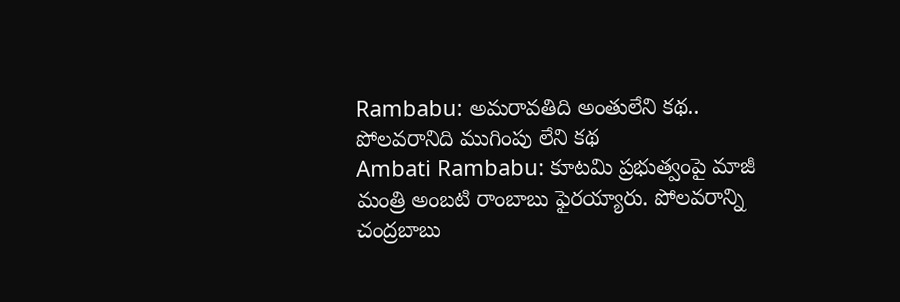Rambabu: అమరావతిది అంతులేని కథ.. పోలవరానిది ముగింపు లేని కథ
Ambati Rambabu: కూటమి ప్రభుత్వంపై మాజీ మంత్రి అంబటి రాంబాబు ఫైరయ్యారు. పోలవరాన్ని చంద్రబాబు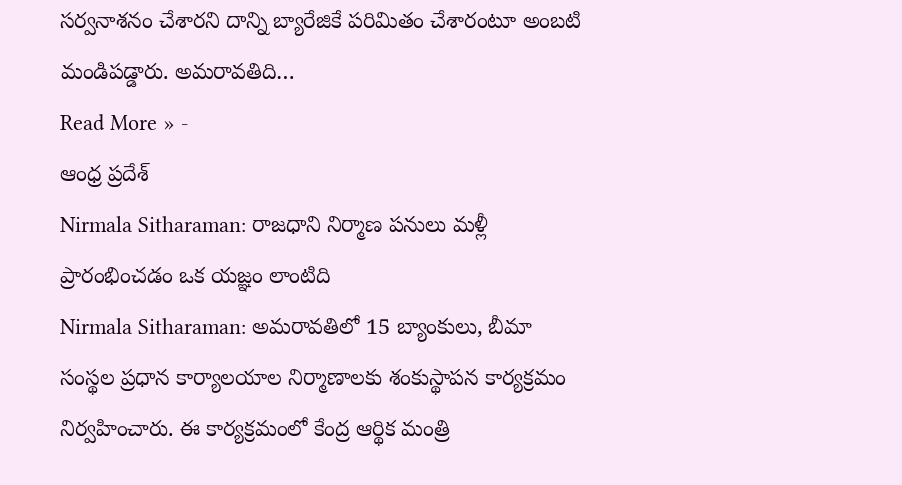సర్వనాశనం చేశారని దాన్ని బ్యారేజికే పరిమితం చేశారంటూ అంబటి మండిపడ్డారు. అమరావతిది…
Read More » -
ఆంధ్ర ప్రదేశ్
Nirmala Sitharaman: రాజధాని నిర్మాణ పనులు మళ్లీ ప్రారంభించడం ఒక యజ్ఞం లాంటిది
Nirmala Sitharaman: అమరావతిలో 15 బ్యాంకులు, బీమా సంస్థల ప్రధాన కార్యాలయాల నిర్మాణాలకు శంకుస్థాపన కార్యక్రమం నిర్వహించారు. ఈ కార్యక్రమంలో కేంద్ర ఆర్థిక మంత్రి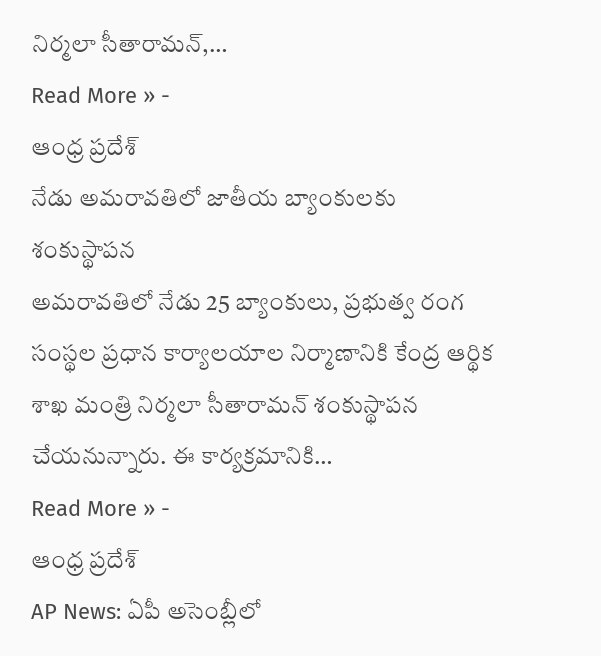నిర్మలా సీతారామన్,…
Read More » -
ఆంధ్ర ప్రదేశ్
నేడు అమరావతిలో జాతీయ బ్యాంకులకు శంకుస్థాపన
అమరావతిలో నేడు 25 బ్యాంకులు, ప్రభుత్వ రంగ సంస్థల ప్రధాన కార్యాలయాల నిర్మాణానికి కేంద్ర ఆర్థిక శాఖ మంత్రి నిర్మలా సీతారామన్ శంకుస్థాపన చేయనున్నారు. ఈ కార్యక్రమానికి…
Read More » -
ఆంధ్ర ప్రదేశ్
AP News: ఏపీ అసెంబ్లీలో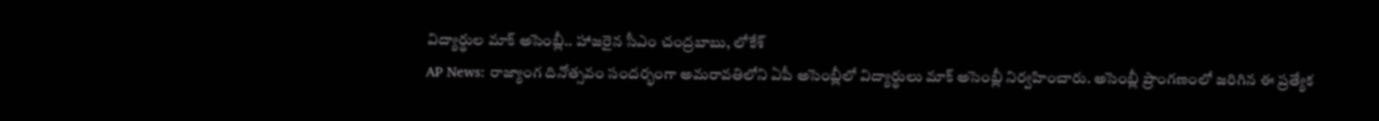విద్యార్థుల మాక్ అసెంబ్లీ.. హాజరైన సీఎం చంద్రబాబు, లోకేశ్
AP News: రాజ్యాంగ దినోత్సవం సందర్భంగా అమరావతిలోని ఏపీ అసెంబ్లీలో విద్యార్థులు మాక్ అసెంబ్లీ నిర్వహించారు. అసెంబ్లీ ప్రాంగణంలో జరిగిన ఈ ప్రత్యేక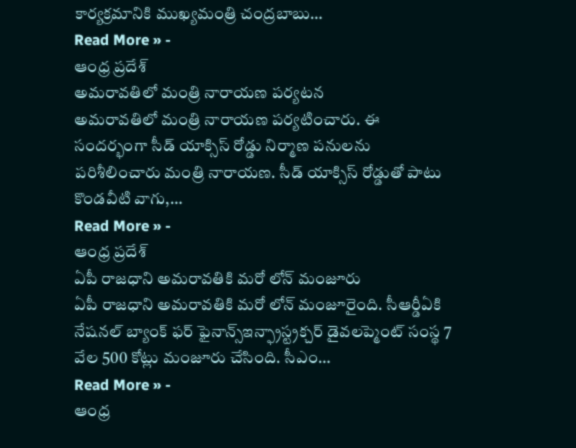కార్యక్రమానికి ముఖ్యమంత్రి చంద్రబాబు…
Read More » -
ఆంధ్ర ప్రదేశ్
అమరావతిలో మంత్రి నారాయణ పర్యటన
అమరావతిలో మంత్రి నారాయణ పర్యటించారు. ఈ సందర్భంగా సీడ్ యాక్సిస్ రోడ్డు నిర్మాణ పనులను పరిశీలించారు మంత్రి నారాయణ. సీడ్ యాక్సిస్ రోడ్డుతో పాటు కొండవీటి వాగు,…
Read More » -
ఆంధ్ర ప్రదేశ్
ఏపీ రాజధాని అమరావతికి మరో లోన్ మంజూరు
ఏపీ రాజధాని అమరావతికి మరో లోన్ మంజూరైంది. సీఆర్డీఏకి నేషనల్ బ్యాంక్ ఫర్ ఫైనాన్స్ఇన్ఫ్రాస్ట్రక్చర్ డైవలప్మెంట్ సంస్థ 7 వేల 500 కోట్లు మంజూరు చేసింది. సీఎం…
Read More » -
ఆంధ్ర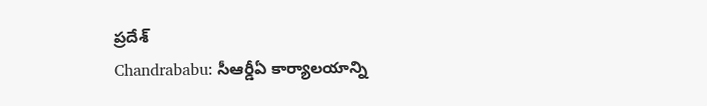ప్రదేశ్
Chandrababu: సీఆర్డీఏ కార్యాలయాన్ని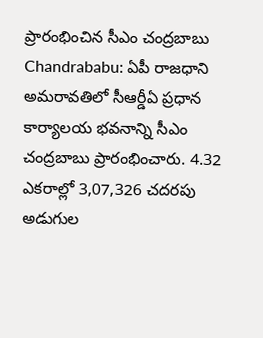ప్రారంభించిన సీఎం చంద్రబాబు
Chandrababu: ఏపీ రాజధాని అమరావతిలో సీఆర్డీఏ ప్రధాన కార్యాలయ భవనాన్ని సీఎం చంద్రబాబు ప్రారంభించారు. 4.32 ఎకరాల్లో 3,07,326 చదరపు అడుగుల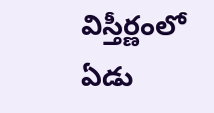విస్తీర్ణంలో ఏడు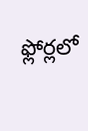ఫ్లోర్లలో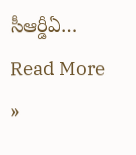సీఆర్డీఏ…
Read More »